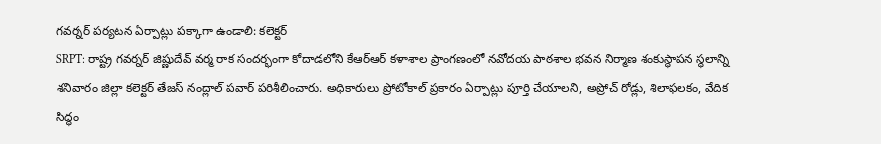గవర్నర్ పర్యటన ఏర్పాట్లు పక్కాగా ఉండాలి: కలెక్టర్
SRPT: రాష్ట్ర గవర్నర్ జిష్ణుదేవ్ వర్మ రాక సందర్భంగా కోదాడలోని కేఆర్ఆర్ కళాశాల ప్రాంగణంలో నవోదయ పాఠశాల భవన నిర్మాణ శంకుస్థాపన స్థలాన్ని శనివారం జిల్లా కలెక్టర్ తేజస్ నంద్లాల్ పవార్ పరిశీలించారు. అధికారులు ప్రోటోకాల్ ప్రకారం ఏర్పాట్లు పూర్తి చేయాలని, అప్రోచ్ రోడ్లు, శిలాఫలకం, వేదిక సిద్ధం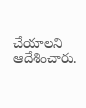చేయాలని ఆదేశించారు.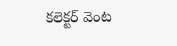కలెక్టర్ వెంట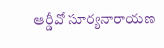ఆర్డీవో సూర్యనారాయణ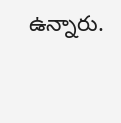ఉన్నారు.